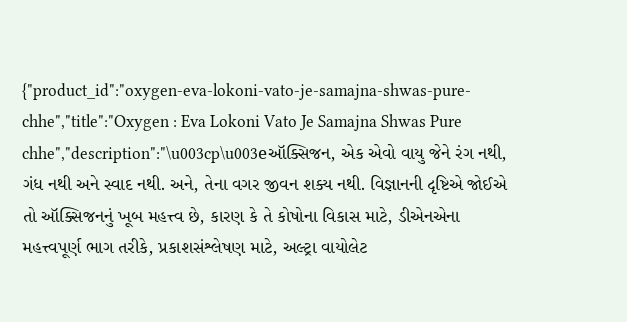{"product_id":"oxygen-eva-lokoni-vato-je-samajna-shwas-pure-chhe","title":"Oxygen : Eva Lokoni Vato Je Samajna Shwas Pure chhe","description":"\u003cp\u003eઑક્સિજન, એક એવો વાયુ જેને રંગ નથી, ગંધ નથી અને સ્વાદ નથી. અને, તેના વગર જીવન શક્ય નથી. વિજ્ઞાનની દૃષ્ટિએ જોઈએ તો ઑક્સિજનનું ખૂબ મહત્ત્વ છે, કારણ કે તે કોષોના વિકાસ માટે, ડીએનએના મહત્ત્વપૂર્ણ ભાગ તરીકે, પ્રકાશસંશ્લેષણ માટે, અલ્ટ્રા વાયોલેટ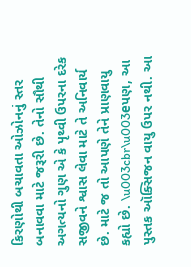કિરણોથી બચાવતા ઓઝોનનું સ્તર બનાવવા માટે જરૂરી છે. તેનો સૌથી અગત્યનો ગુણ એ કે પૃથ્વી ઉપરના દરેક સજીવને શ્વાસ લેવા માટે તે અનિવાર્ય છે. માટે જ તો આપણે તેને પ્રાણવાયુ કહ્યો છે. \u003cbr\u003eપણ, આ પુસ્તક ઑક્સિજન વાયુ ઉપર નથી. આ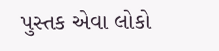પુસ્તક એવા લોકો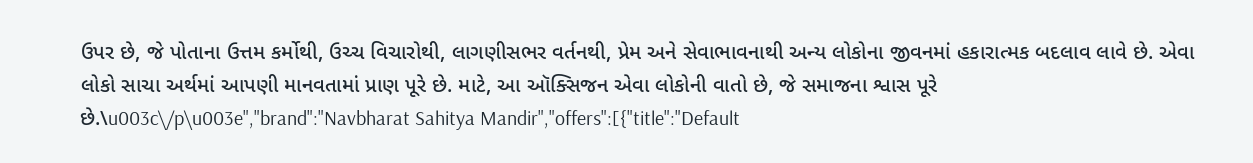ઉપર છે, જે પોતાના ઉત્તમ કર્મોથી, ઉચ્ચ વિચારોથી, લાગણીસભર વર્તનથી, પ્રેમ અને સેવાભાવનાથી અન્ય લોકોના જીવનમાં હકારાત્મક બદલાવ લાવે છે. એવા લોકો સાચા અર્થમાં આપણી માનવતામાં પ્રાણ પૂરે છે. માટે, આ ઑક્સિજન એવા લોકોની વાતો છે, જે સમાજના શ્વાસ પૂરે છે.\u003c\/p\u003e","brand":"Navbharat Sahitya Mandir","offers":[{"title":"Default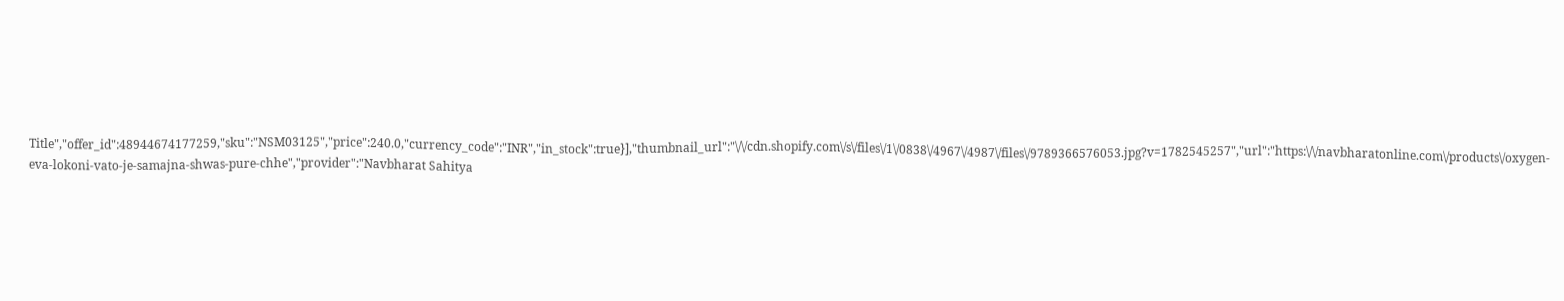Title","offer_id":48944674177259,"sku":"NSM03125","price":240.0,"currency_code":"INR","in_stock":true}],"thumbnail_url":"\/\/cdn.shopify.com\/s\/files\/1\/0838\/4967\/4987\/files\/9789366576053.jpg?v=1782545257","url":"https:\/\/navbharatonline.com\/products\/oxygen-eva-lokoni-vato-je-samajna-shwas-pure-chhe","provider":"Navbharat Sahitya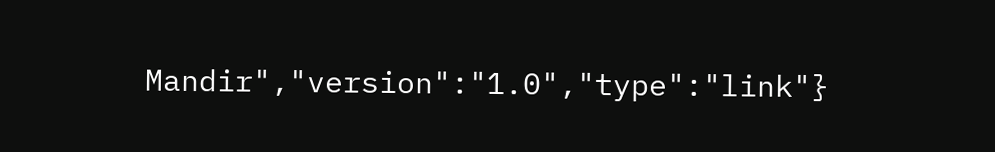Mandir","version":"1.0","type":"link"}